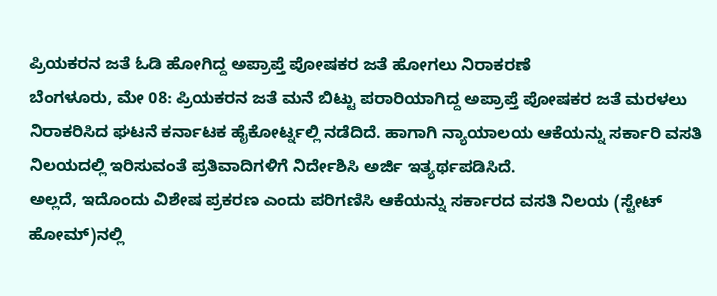ಪ್ರಿಯಕರನ ಜತೆ ಓಡಿ ಹೋಗಿದ್ದ ಅಪ್ರಾಪ್ತೆ ಪೋಷಕರ ಜತೆ ಹೋಗಲು ನಿರಾಕರಣೆ
ಬೆಂಗಳೂರು, ಮೇ 08: ಪ್ರಿಯಕರನ ಜತೆ ಮನೆ ಬಿಟ್ಟು ಪರಾರಿಯಾಗಿದ್ದ ಅಪ್ರಾಪ್ತೆ ಪೋಷಕರ ಜತೆ ಮರಳಲು ನಿರಾಕರಿಸಿದ ಘಟನೆ ಕರ್ನಾಟಕ ಹೈಕೋರ್ಟ್ನಲ್ಲಿ ನಡೆದಿದೆ. ಹಾಗಾಗಿ ನ್ಯಾಯಾಲಯ ಆಕೆಯನ್ನು ಸರ್ಕಾರಿ ವಸತಿ ನಿಲಯದಲ್ಲಿ ಇರಿಸುವಂತೆ ಪ್ರತಿವಾದಿಗಳಿಗೆ ನಿರ್ದೇಶಿಸಿ ಅರ್ಜಿ ಇತ್ಯರ್ಥಪಡಿಸಿದೆ.
ಅಲ್ಲದೆ, ಇದೊಂದು ವಿಶೇಷ ಪ್ರಕರಣ ಎಂದು ಪರಿಗಣಿಸಿ ಆಕೆಯನ್ನು ಸರ್ಕಾರದ ವಸತಿ ನಿಲಯ (ಸ್ಟೇಟ್ ಹೋಮ್)ನಲ್ಲಿ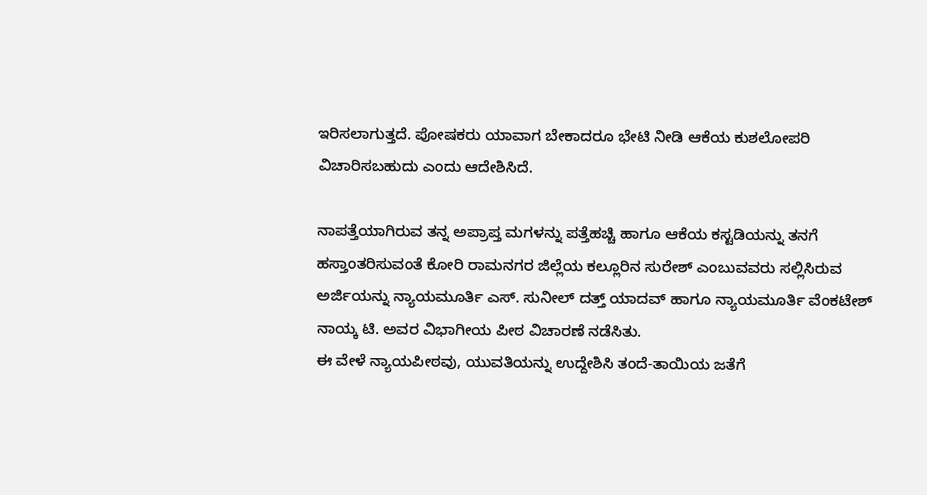ಇರಿಸಲಾಗುತ್ತದೆ. ಪೋಷಕರು ಯಾವಾಗ ಬೇಕಾದರೂ ಭೇಟಿ ನೀಡಿ ಆಕೆಯ ಕುಶಲೋಪರಿ ವಿಚಾರಿಸಬಹುದು ಎಂದು ಆದೇಶಿಸಿದೆ.

ನಾಪತ್ತೆಯಾಗಿರುವ ತನ್ನ ಅಪ್ರಾಪ್ತ ಮಗಳನ್ನು ಪತ್ತೆಹಚ್ಚಿ ಹಾಗೂ ಆಕೆಯ ಕಸ್ಟಡಿಯನ್ನು ತನಗೆ ಹಸ್ತಾಂತರಿಸುವಂತೆ ಕೋರಿ ರಾಮನಗರ ಜಿಲ್ಲೆಯ ಕಲ್ಲೂರಿನ ಸುರೇಶ್ ಎಂಬುವವರು ಸಲ್ಲಿಸಿರುವ ಅರ್ಜಿಯನ್ನು ನ್ಯಾಯಮೂರ್ತಿ ಎಸ್. ಸುನೀಲ್ ದತ್ತ್ ಯಾದವ್ ಹಾಗೂ ನ್ಯಾಯಮೂರ್ತಿ ವೆಂಕಟೇಶ್ ನಾಯ್ಕ ಟಿ. ಅವರ ವಿಭಾಗೀಯ ಪೀಠ ವಿಚಾರಣೆ ನಡೆಸಿತು.
ಈ ವೇಳೆ ನ್ಯಾಯಪೀಠವು, ಯುವತಿಯನ್ನು ಉದ್ದೇಶಿಸಿ ತಂದೆ-ತಾಯಿಯ ಜತೆಗೆ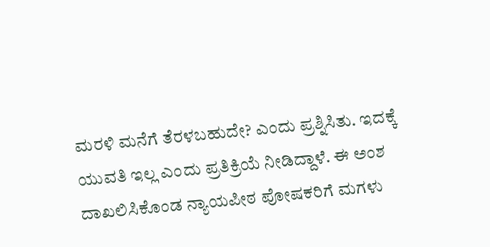ಮರಳಿ ಮನೆಗೆ ತೆರಳಬಹುದೇ? ಎಂದು ಪ್ರಶ್ನಿಸಿತು. ಇದಕ್ಕೆ ಯುವತಿ ಇಲ್ಲ ಎಂದು ಪ್ರತಿಕ್ರಿಯೆ ನೀಡಿದ್ದಾಳೆ. ಈ ಅಂಶ ದಾಖಲಿಸಿಕೊಂಡ ನ್ಯಾಯಪೀಠ ಪೋಷಕರಿಗೆ ಮಗಳು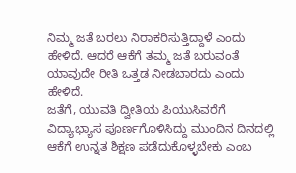ನಿಮ್ಮ ಜತೆ ಬರಲು ನಿರಾಕರಿಸುತ್ತಿದ್ದಾಳೆ ಎಂದು ಹೇಳಿದೆ. ಆದರೆ ಆಕೆಗೆ ತಮ್ಮ ಜತೆ ಬರುವಂತೆ ಯಾವುದೇ ರೀತಿ ಒತ್ತಡ ನೀಡಬಾರದು ಎಂದು ಹೇಳಿದೆ.
ಜತೆಗೆ, ಯುವತಿ ದ್ವೀತಿಯ ಪಿಯುಸಿವರೆಗೆ ವಿದ್ಯಾಭ್ಯಾಸ ಪೂರ್ಣಗೊಳಿಸಿದ್ದು ಮುಂದಿನ ದಿನದಲ್ಲಿ ಆಕೆಗೆ ಉನ್ನತ ಶಿಕ್ಷಣ ಪಡೆದುಕೊಳ್ಳಬೇಕು ಎಂಬ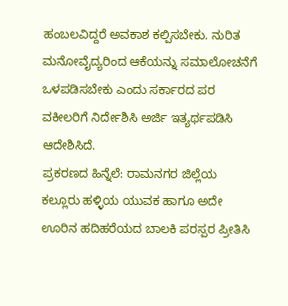ಹಂಬಲವಿದ್ದರೆ ಅವಕಾಶ ಕಲ್ಪಿಸಬೇಕು. ನುರಿತ ಮನೋವೈದ್ಯರಿಂದ ಆಕೆಯನ್ನು ಸಮಾಲೋಚನೆಗೆ ಒಳಪಡಿಸಬೇಕು ಎಂದು ಸರ್ಕಾರದ ಪರ ವಕೀಲರಿಗೆ ನಿರ್ದೇಶಿಸಿ ಅರ್ಜಿ ಇತ್ಯರ್ಥಪಡಿಸಿ ಆದೇಶಿಸಿದೆ.
ಪ್ರಕರಣದ ಹಿನ್ನೆಲೆ: ರಾಮನಗರ ಜಿಲ್ಲೆಯ ಕಲ್ಲೂರು ಹಳ್ಳಿಯ ಯುವಕ ಹಾಗೂ ಅದೇ ಊರಿನ ಹದಿಹರೆಯದ ಬಾಲಕಿ ಪರಸ್ಪರ ಪ್ರೀತಿಸಿ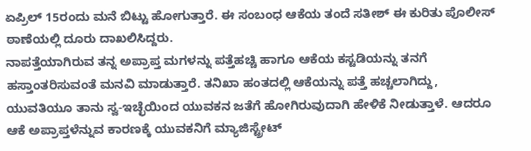ಏಪ್ರಿಲ್ 15ರಂದು ಮನೆ ಬಿಟ್ಟು ಹೋಗುತ್ತಾರೆ. ಈ ಸಂಬಂಧ ಆಕೆಯ ತಂದೆ ಸತೀಶ್ ಈ ಕುರಿತು ಪೊಲೀಸ್ ಠಾಣೆಯಲ್ಲಿ ದೂರು ದಾಖಲಿಸಿದ್ದರು.
ನಾಪತ್ತೆಯಾಗಿರುವ ತನ್ನ ಅಪ್ರಾಪ್ತ ಮಗಳನ್ನು ಪತ್ತೆಹಚ್ಚಿ ಹಾಗೂ ಆಕೆಯ ಕಸ್ಟಡಿಯನ್ನು ತನಗೆ ಹಸ್ತಾಂತರಿಸುವಂತೆ ಮನವಿ ಮಾಡುತ್ತಾರೆ. ತನಿಖಾ ಹಂತದಲ್ಲಿ ಆಕೆಯನ್ನು ಪತ್ತೆ ಹಚ್ಚಲಾಗಿದ್ದು, ಯುವತಿಯೂ ತಾನು ಸ್ವ-ಇಚ್ಛೆಯಿಂದ ಯುವಕನ ಜತೆಗೆ ಹೋಗಿರುವುದಾಗಿ ಹೇಳಿಕೆ ನೀಡುತ್ತಾಳೆ. ಆದರೂ ಆಕೆ ಅಪ್ರಾಪ್ತಳೆನ್ನುವ ಕಾರಣಕ್ಕೆ ಯುವಕನಿಗೆ ಮ್ಯಾಜಿಸ್ಟ್ರೇಟ್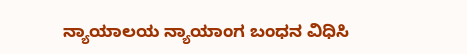ನ್ಯಾಯಾಲಯ ನ್ಯಾಯಾಂಗ ಬಂಧನ ವಿಧಿಸಿ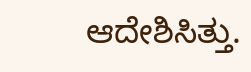ಆದೇಶಿಸಿತ್ತು.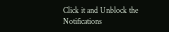Click it and Unblock the Notifications